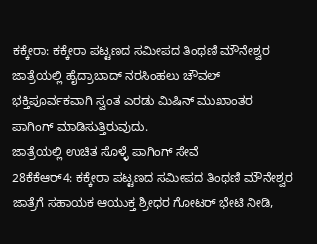ಕಕ್ಕೇರಾ: ಕಕ್ಕೇರಾ ಪಟ್ಟಣದ ಸಮೀಪದ ತಿಂಥಣಿ ಮೌನೇಶ್ವರ ಜಾತ್ರೆಯಲ್ಲಿ ಹೈದ್ರಾಬಾದ್ ನರಸಿಂಹಲು ಚೌವಲ್ ಭಕ್ತಿಪೂರ್ವಕವಾಗಿ ಸ್ವಂತ ಎರಡು ಮಿಷಿನ್ ಮುಖಾಂತರ ಪಾಗಿಂಗ್ ಮಾಡಿಸುತ್ತಿರುವುದು.
ಜಾತ್ರೆಯಲ್ಲಿ ಉಚಿತ ಸೊಳ್ಳೆ ಪಾಗಿಂಗ್ ಸೇವೆ
28ಕೆಕೆಆರ್4: ಕಕ್ಕೇರಾ ಪಟ್ಟಣದ ಸಮೀಪದ ತಿಂಥಣಿ ಮೌನೇಶ್ವರ ಜಾತ್ರೆಗೆ ಸಹಾಯಕ ಆಯುಕ್ತ ಶ್ರೀಧರ ಗೋಟರ್ ಭೇಟಿ ನೀಡಿ,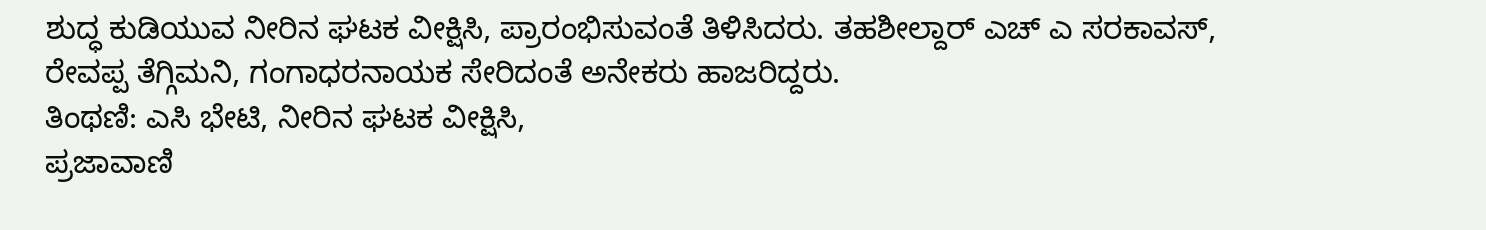ಶುದ್ಧ ಕುಡಿಯುವ ನೀರಿನ ಘಟಕ ವೀಕ್ಷಿಸಿ, ಪ್ರಾರಂಭಿಸುವಂತೆ ತಿಳಿಸಿದರು. ತಹಶೀಲ್ದಾರ್ ಎಚ್ ಎ ಸರಕಾವಸ್, ರೇವಪ್ಪ ತೆಗ್ಗಿಮನಿ, ಗಂಗಾಧರನಾಯಕ ಸೇರಿದಂತೆ ಅನೇಕರು ಹಾಜರಿದ್ದರು.
ತಿಂಥಣಿ: ಎಸಿ ಭೇಟಿ, ನೀರಿನ ಘಟಕ ವೀಕ್ಷಿಸಿ,
ಪ್ರಜಾವಾಣಿ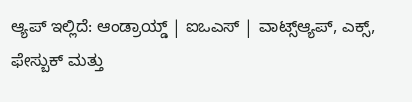ಆ್ಯಪ್ ಇಲ್ಲಿದೆ: ಆಂಡ್ರಾಯ್ಡ್ | ಐಒಎಸ್ | ವಾಟ್ಸ್ಆ್ಯಪ್, ಎಕ್ಸ್, ಫೇಸ್ಬುಕ್ ಮತ್ತು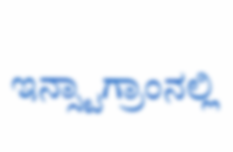ಇನ್ಸ್ಟಾಗ್ರಾಂನಲ್ಲಿ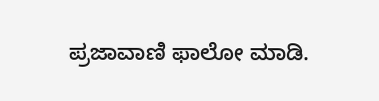ಪ್ರಜಾವಾಣಿ ಫಾಲೋ ಮಾಡಿ.